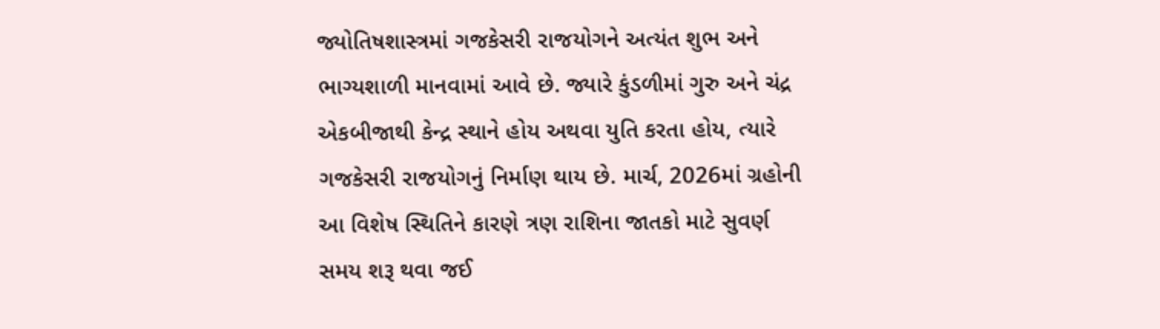જ્યોતિષશાસ્ત્રમાં ગજકેસરી રાજયોગને અત્યંત શુભ અને ભાગ્યશાળી માનવામાં આવે છે. જ્યારે કુંડળીમાં ગુરુ અને ચંદ્ર એકબીજાથી કેન્દ્ર સ્થાને હોય અથવા યુતિ કરતા હોય, ત્યારે ગજકેસરી રાજયોગનું નિર્માણ થાય છે. માર્ચ, 2026માં ગ્રહોની આ વિશેષ સ્થિતિને કારણે ત્રણ રાશિના જાતકો માટે સુવર્ણ સમય શરૂ થવા જઈ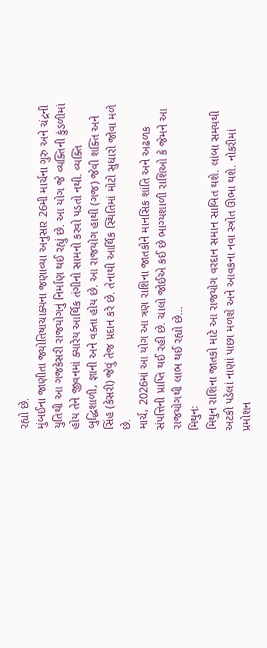રહ્યો છે.
મુંબઈના જાણીતા જ્યોતિષાચાક્યના જણાવ્યા અનુસાર 26મી માર્ચના ગુરુ અને ચંદ્રની યુતિથી આ ગજકેસરી રાજયોગનું નિર્માણ થઈ રહ્યું છે. આ યોગ જે વ્યક્તિની કુંડળીમાં હોય તેને જીવનમાં ક્યારેય આર્થિક તંગીનો સામનો કરવો પડતો નથી. વ્યક્તિ બુદ્ધિશાળી, જ્ઞાની અને વક્તા હોય છે. આ રાજયોગ હાથી (ગજ) જેવી શક્તિ અને સિંહ (કેસરી) જેવું તેજ પ્રદાન કરે છે. તેનાથી આર્થિક સ્થિતિમાં મોટો સુધારો જોવા મળે છે.
માર્ચ, 2026માં આ યોગ આ ત્રણ રાશિના જાતકોને માનસિક શાંતિ અને અઢળક સંપત્તિની પ્રાપ્તિ થઈ રહી છે. ચાલો જોઈએ કઈ છે ભાગ્યશાળી રાશિઓ કે જેમને આ રાજયોગથી લાભ થઈ રહ્યો છે...
મિથુનઃ
મિથુન રાશિના જાતકો માટે આ રાજયોગ વરદાન સમાન સાબિત થશે. લાંબા સમયથી અટકી પડેલાં નાણાં પાછા મળશે અને આવકના નવા સ્ત્રોત ઊભા થશે. નોકરીમાં પ્રમોશન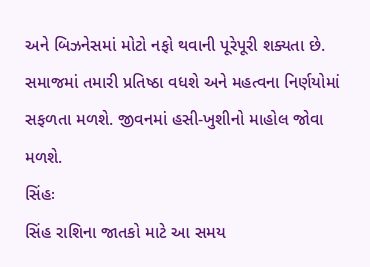અને બિઝનેસમાં મોટો નફો થવાની પૂરેપૂરી શક્યતા છે. સમાજમાં તમારી પ્રતિષ્ઠા વધશે અને મહત્વના નિર્ણયોમાં સફળતા મળશે. જીવનમાં હસી-ખુશીનો માહોલ જોવા મળશે.
સિંહઃ
સિંહ રાશિના જાતકો માટે આ સમય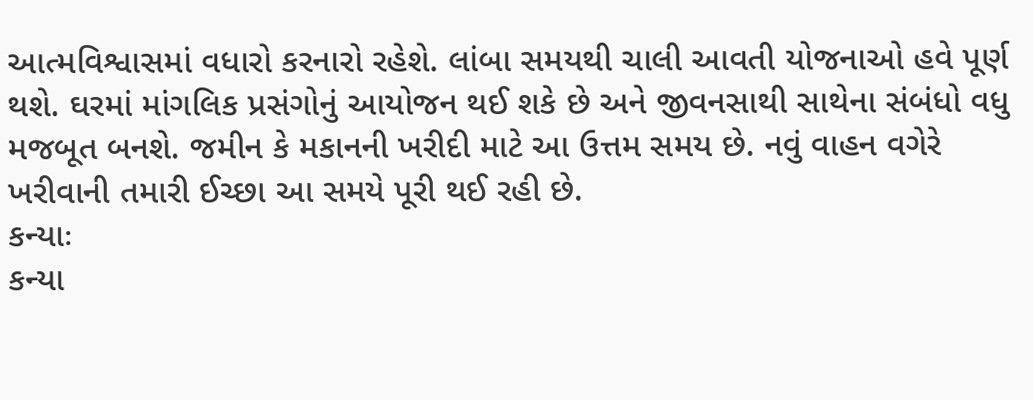આત્મવિશ્વાસમાં વધારો કરનારો રહેશે. લાંબા સમયથી ચાલી આવતી યોજનાઓ હવે પૂર્ણ થશે. ઘરમાં માંગલિક પ્રસંગોનું આયોજન થઈ શકે છે અને જીવનસાથી સાથેના સંબંધો વધુ મજબૂત બનશે. જમીન કે મકાનની ખરીદી માટે આ ઉત્તમ સમય છે. નવું વાહન વગેરે ખરીવાની તમારી ઈચ્છા આ સમયે પૂરી થઈ રહી છે.
કન્યાઃ
કન્યા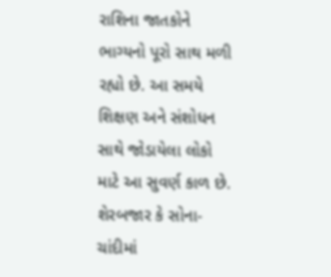રાશિના જાતકોને ભાગ્યનો પૂરો સાથ મળી રહ્યો છે. આ સમયે શિક્ષણ અને સંશોધન સાથે જોડાયેલા લોકો માટે આ સુવર્ણ કાળ છે. શેરબજાર કે સોના-ચાંદીમાં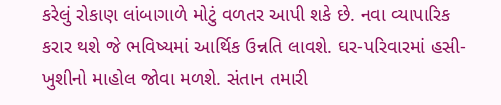કરેલું રોકાણ લાંબાગાળે મોટું વળતર આપી શકે છે. નવા વ્યાપારિક કરાર થશે જે ભવિષ્યમાં આર્થિક ઉન્નતિ લાવશે. ઘર-પરિવારમાં હસી-ખુશીનો માહોલ જોવા મળશે. સંતાન તમારી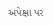અપેક્ષા પર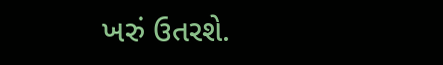ખરું ઉતરશે.